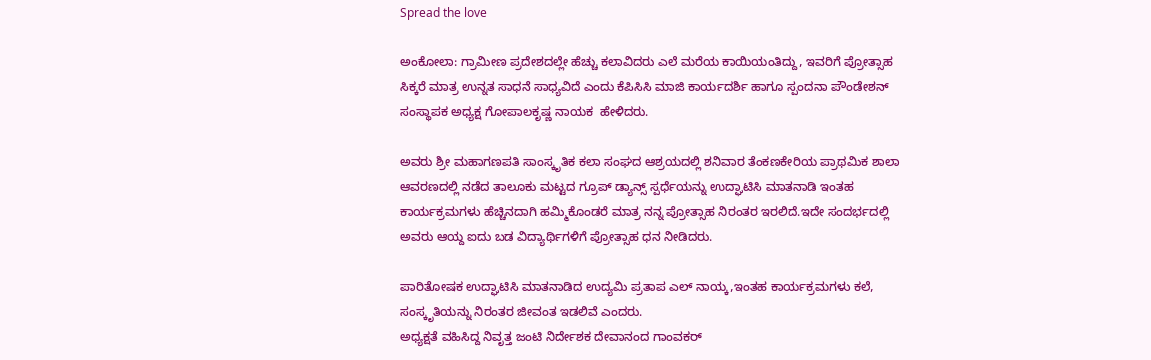Spread the love

ಅಂಕೋಲಾ: ಗ್ರಾಮೀಣ ಪ್ರದೇಶದಲ್ಲೇ ಹೆಚ್ಚು ಕಲಾವಿದರು ಎಲೆ ಮರೆಯ ಕಾಯಿಯಂತಿದ್ದು, ಇವರಿಗೆ ಪ್ರೋತ್ಸಾಹ ಸಿಕ್ಕರೆ ಮಾತ್ರ ಉನ್ನತ ಸಾಧನೆ ಸಾಧ್ಯವಿದೆ ಎಂದು ಕೆಪಿಸಿಸಿ ಮಾಜಿ ಕಾರ್ಯದರ್ಶಿ ಹಾಗೂ ಸ್ಪಂದನಾ ಪೌಂಡೇಶನ್ ಸಂಸ್ಥಾಪಕ ಅಧ್ಯಕ್ಷ ಗೋಪಾಲಕೃಷ್ಣ ನಾಯಕ  ಹೇಳಿದರು.

ಅವರು ಶ್ರೀ ಮಹಾಗಣಪತಿ ಸಾಂಸ್ಕೃತಿಕ ಕಲಾ ಸಂಘದ ಆಶ್ರಯದಲ್ಲಿ ಶನಿವಾರ ತೆಂಕಣಕೇರಿಯ ಪ್ರಾಥಮಿಕ ಶಾಲಾ ಆವರಣದಲ್ಲಿ ನಡೆದ ತಾಲೂಕು ಮಟ್ಟದ ಗ್ರೂಪ್ ಡ್ಯಾನ್ಸ್ ಸ್ಪರ್ಧೆಯನ್ನು ಉದ್ಘಾಟಿಸಿ ಮಾತನಾಡಿ ಇಂತಹ ಕಾರ್ಯಕ್ರಮಗಳು ಹೆಚ್ಚಿನದಾಗಿ ಹಮ್ಮಿಕೊಂಡರೆ ಮಾತ್ರ ನನ್ನ ಪ್ರೋತ್ಸಾಹ ನಿರಂತರ ಇರಲಿದೆ.ಇದೇ ಸಂದರ್ಭದಲ್ಲಿ ಅವರು ಆಯ್ದ ಐದು ಬಡ ವಿದ್ಯಾರ್ಥಿಗಳಿಗೆ ಪ್ರೋತ್ಸಾಹ ಧನ ನೀಡಿದರು.

ಪಾರಿತೋಷಕ ಉದ್ಘಾಟಿಸಿ ಮಾತನಾಡಿದ ಉದ್ಯಮಿ ಪ್ರತಾಪ ಎಲ್ ನಾಯ್ಕ,ಇಂತಹ ಕಾರ್ಯಕ್ರಮಗಳು ಕಲೆ, ಸಂಸ್ಕೃತಿಯನ್ನು ನಿರಂತರ ಜೀವಂತ ಇಡಲಿವೆ ಎಂದರು.
ಅಧ್ಯಕ್ಷತೆ ವಹಿಸಿದ್ದ ನಿವೃತ್ತ ಜಂಟಿ ನಿರ್ದೇಶಕ ದೇವಾನಂದ ಗಾಂವಕರ್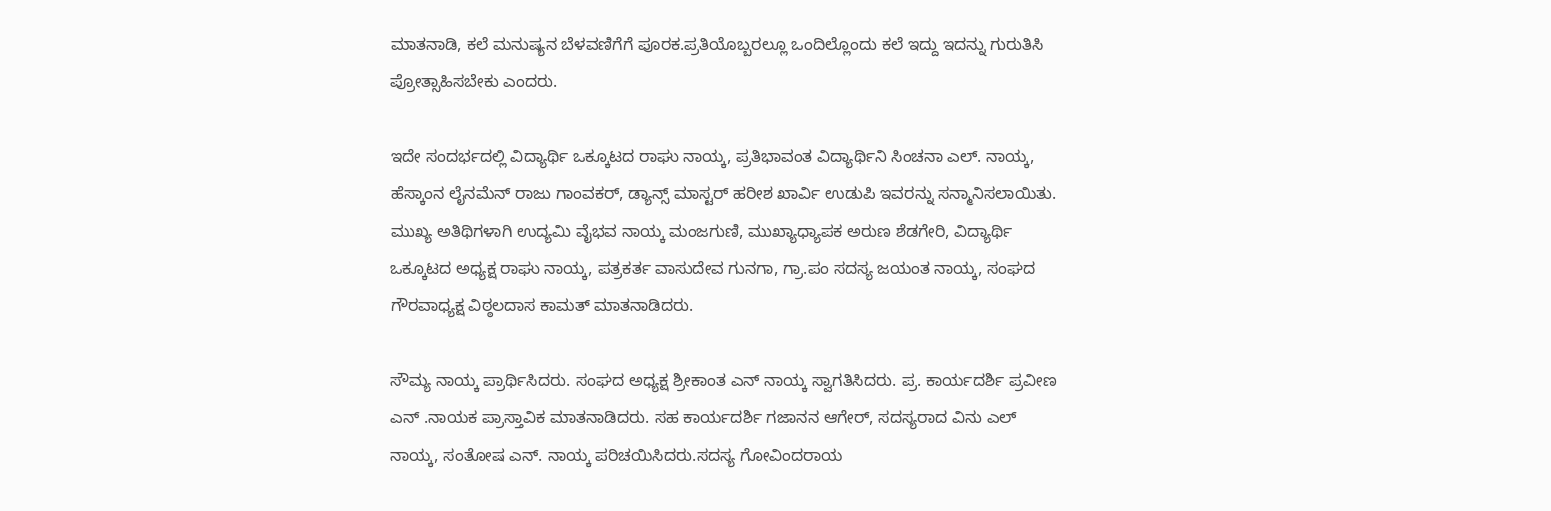ಮಾತನಾಡಿ, ಕಲೆ ಮನುಷ್ಯನ ಬೆಳವಣಿಗೆಗೆ ಪೂರಕ.ಪ್ರತಿಯೊಬ್ಬರಲ್ಲೂ ಒಂದಿಲ್ಲೊಂದು ಕಲೆ ಇದ್ದು ಇದನ್ನು ಗುರುತಿಸಿ ಪ್ರೋತ್ಸಾಹಿಸಬೇಕು ಎಂದರು.

ಇದೇ ಸಂದರ್ಭದಲ್ಲಿ ವಿದ್ಯಾರ್ಥಿ ಒಕ್ಕೂಟದ ರಾಘು ನಾಯ್ಕ, ಪ್ರತಿಭಾವಂತ ವಿದ್ಯಾರ್ಥಿನಿ ಸಿಂಚನಾ ಎಲ್. ನಾಯ್ಕ, ಹೆಸ್ಕಾಂನ ಲೈನಮೆನ್ ರಾಜು ಗಾಂವಕರ್, ಡ್ಯಾನ್ಸ್ ಮಾಸ್ಟರ್ ಹರೀಶ ಖಾರ್ವಿ ಉಡುಪಿ ಇವರನ್ನು ಸನ್ಮಾನಿಸಲಾಯಿತು.
ಮುಖ್ಯ ಅತಿಥಿಗಳಾಗಿ ಉದ್ಯಮಿ ವೈಭವ ನಾಯ್ಕ ಮಂಜಗುಣಿ, ಮುಖ್ಯಾಧ್ಯಾಪಕ ಅರುಣ ಶೆಡಗೇರಿ, ವಿದ್ಯಾರ್ಥಿ ಒಕ್ಕೂಟದ ಅಧ್ಯಕ್ಷ ರಾಘು ನಾಯ್ಕ, ಪತ್ರಕರ್ತ ವಾಸುದೇವ ಗುನಗಾ, ಗ್ರಾ.ಪಂ ಸದಸ್ಯ ಜಯಂತ ನಾಯ್ಕ, ಸಂಘದ ಗೌರವಾಧ್ಯಕ್ಷ ವಿಠ್ಠಲದಾಸ ಕಾಮತ್ ಮಾತನಾಡಿದರು.

ಸೌಮ್ಯ ನಾಯ್ಕ ಪ್ರಾರ್ಥಿಸಿದರು. ಸಂಘದ ಅಧ್ಯಕ್ಷ ಶ್ರೀಕಾಂತ ಎನ್ ನಾಯ್ಕ ಸ್ವಾಗತಿಸಿದರು. ಪ್ರ. ಕಾರ್ಯದರ್ಶಿ ಪ್ರವೀಣ ಎನ್ .ನಾಯಕ ಪ್ರಾಸ್ತಾವಿಕ ಮಾತನಾಡಿದರು. ಸಹ ಕಾರ್ಯದರ್ಶಿ ಗಜಾನನ ಆಗೇರ್, ಸದಸ್ಯರಾದ ವಿನು ಎಲ್ ನಾಯ್ಕ, ಸಂತೋಷ ಎನ್. ನಾಯ್ಕ ಪರಿಚಯಿಸಿದರು.ಸದಸ್ಯ ಗೋವಿಂದರಾಯ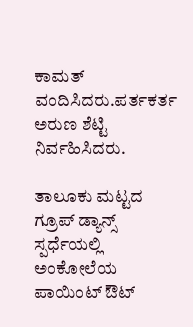ಕಾಮತ್ ವಂದಿಸಿದರು.ಪರ್ತಕರ್ತ ಅರುಣ ಶೆಟ್ಟಿ ನಿರ್ವಹಿಸಿದರು.

ತಾಲೂಕು ಮಟ್ಟದ ಗ್ರೂಪ್ ಡ್ಯಾನ್ಸ್ ಸ್ಪರ್ಧೆಯಲ್ಲಿ ಅಂಕೋಲೆಯ ಪಾಯಿಂಟ್ ಔಟ್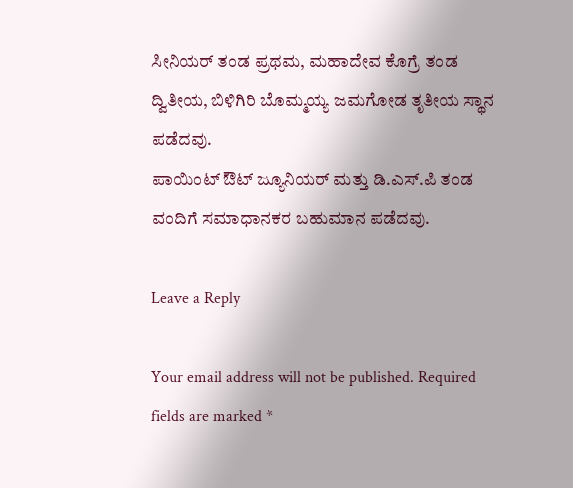ಸೀನಿಯರ್ ತಂಡ ಪ್ರಥಮ, ಮಹಾದೇವ ಕೊಗ್ರೆ ತಂಡ ದ್ವಿತೀಯ, ಬಿಳಿಗಿರಿ ಬೊಮ್ಮಯ್ಯ ಜಮಗೋಡ ತೃತೀಯ ಸ್ಥಾನ ಪಡೆದವು.
ಪಾಯಿಂಟ್ ಔಟ್ ಜ್ಯೂನಿಯರ್ ಮತ್ತು ಡಿ.ಎಸ್.ಪಿ ತಂಡ ವಂದಿಗೆ ಸಮಾಧಾನಕರ ಬಹುಮಾನ ಪಡೆದವು.

Leave a Reply

Your email address will not be published. Required fields are marked *